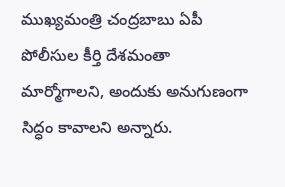ముఖ్యమంత్రి చంద్రబాబు ఏపీ పోలీసుల కీర్తి దేశమంతా మార్మోగాలని, అందుకు అనుగుణంగా సిద్ధం కావాలని అన్నారు.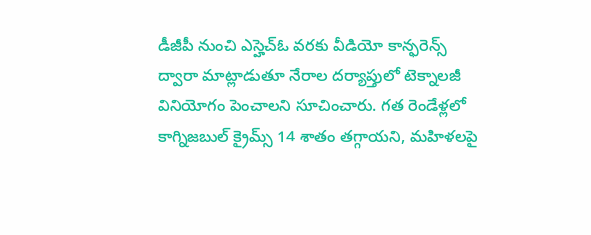డీజీపీ నుంచి ఎస్హెచ్ఓ వరకు వీడియో కాన్ఫరెన్స్ ద్వారా మాట్లాడుతూ నేరాల దర్యాప్తులో టెక్నాలజీ వినియోగం పెంచాలని సూచించారు. గత రెండేళ్లలో కాగ్నిజబుల్ క్రైమ్స్ 14 శాతం తగ్గాయని, మహిళలపై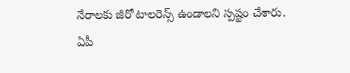నేరాలకు జీరో టాలరెన్స్ ఉండాలని స్పష్టం చేశారు.
ఏపీ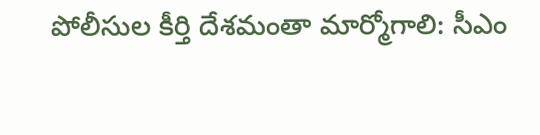పోలీసుల కీర్తి దేశమంతా మార్మోగాలి: సీఎం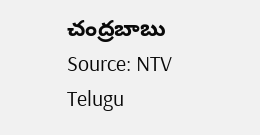చంద్రబాబు
Source: NTV Telugu